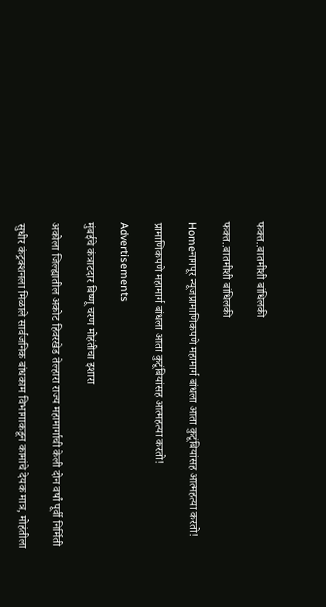फक्त..बातमीशी बांधिलकी

फक्त..बातमीशी बांधिलकी

Homeनागपूर न्यूजप्रामाणिकपणे महामार्ग बांधला आता कुटूंबियांसह आत्महत्या करतो!

प्रामाणिकपणे महामार्ग बांधला आता कुटूंबियांसह आत्महत्या करतो!

Advertisements

मुंबईचे कंत्राटदार बिष्णू चरण मोहंतीचा इशारा

अकोला जिल्ह्यातील अकोट हिवरखेड तेल्हारा राज्य महामार्गाची केली दोन वर्षां पूर्वी निर्मिती

सुधीर कंट्रक्शनला मिळाले सार्वजनिक बांधकाम विभागाकडून कामांचे देयक मात्र, मोहंतीला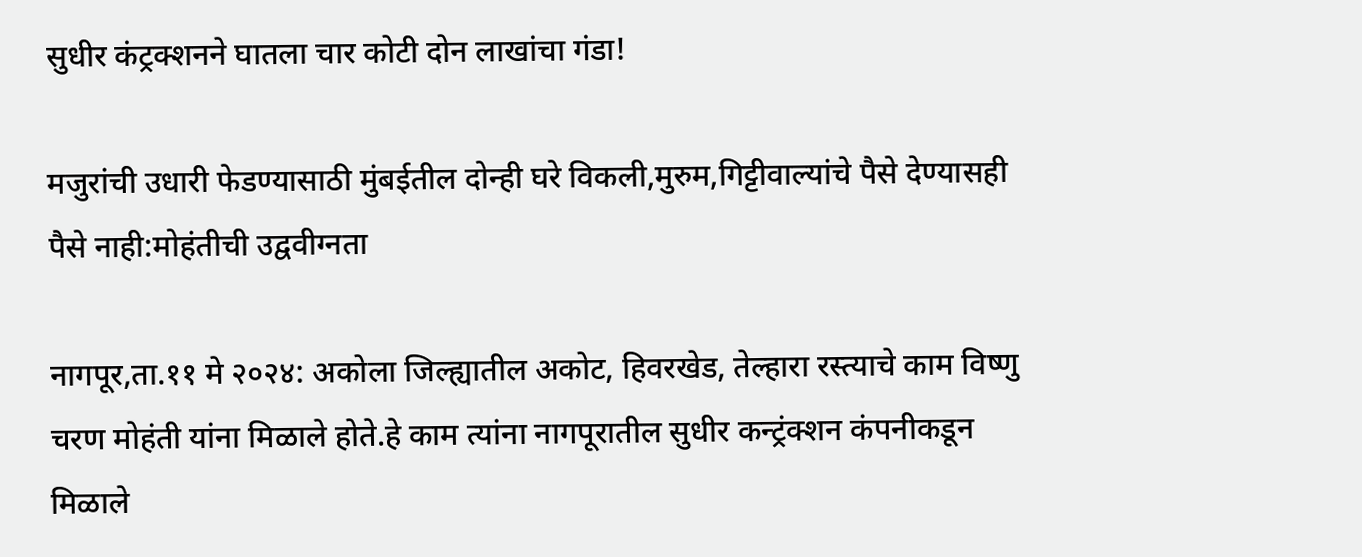सुधीर कंट्रक्शनने घातला चार कोटी दोन लाखांचा गंडा!

मजुरांची उधारी फेडण्यासाठी मुंबईतील दोन्ही घरे विकली,मुरुम,गिट्टीवाल्यांचे पैसे देण्यासही पैसे नाही:मोहंतीची उद्ववीग्नता

नागपूर,ता.११ मे २०२४: अकोला जिल्ह्यातील अकोट, हिवरखेड, तेल्हारा रस्त्याचे काम विष्णु चरण मोहंती यांना मिळाले होते.हे काम त्यांना नागपूरातील सुधीर कन्ट्रंक्शन कंपनीकडून मिळाले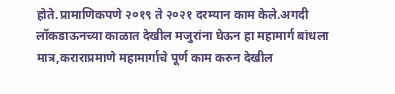होते.प्रामाणिकपणे २०१९ ते २०२१ दरम्यान काम केले.अगदी लॉकडाऊनच्या काळात देखील मजुरांना घेऊन हा महामार्ग बांधला मात्र,कराराप्रमाणे महामार्गाचे पूर्ण काम करुन देखील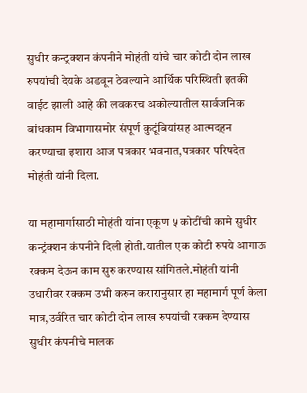सुधीर कन्ट्रक्शन कंपनीने मोहंती यांचे चार कोटी दोन लाख रुपयांची देयके अडवून ठेवल्याने आर्थिक परिस्थिती इतकी वाईट झाली आहे की लवकरच अकोल्यातील सार्वजनिक बांधकाम विभागासमोर संपूर्ण कुटूंबियांसह आत्मदहन करण्याचा इशारा आज पत्रकार भवनात,पत्रकार परिषदेत मोहंती यांनी दिला.

या महामार्गासाठी मोहंती यांना एकूण ५ कोटींची कामे सुधीर कन्ट्रंक्शन कंपनीने दिली होती.यातील एक कोटी रुपये आगाऊ रक्कम देऊन काम सुरु करण्यास सांगितले.मोहंती यांनी उधारीवर रक्कम उभी करुन करारानुसार हा महामार्ग पूर्ण केला मात्र,उर्वरित चार कोटी दोन लाख रुपयांची रक्कम देण्यास सुधीर कंपनीचे मालक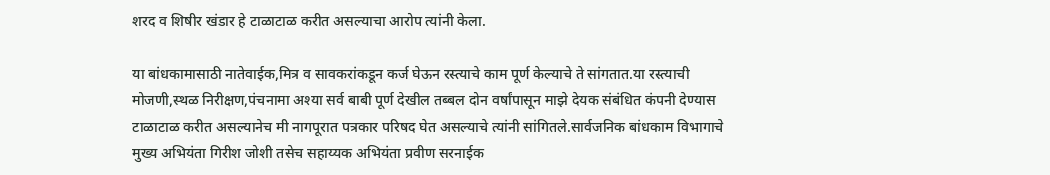शरद व शिषीर खंडार हे टाळाटाळ करीत असल्याचा आरोप त्यांनी केला.

या बांधकामासाठी नातेवाईक,मित्र व सावकरांकडून कर्ज घेऊन रस्त्याचे काम पूर्ण केल्याचे ते सांगतात.या रस्त्याची मोजणी,स्थळ निरीक्षण,पंचनामा अश्‍या सर्व बाबी पूर्ण देखील तब्बल दोन वर्षांपासून माझे देयक संबंधित कंपनी देण्यास टाळाटाळ करीत असल्यानेच मी नागपूरात पत्रकार परिषद घेत असल्याचे त्यांनी सांगितले.सार्वजनिक बांधकाम विभागाचे मुख्य अभियंता गिरीश जोशी तसेच सहाय्यक अभियंता प्रवीण सरनाईक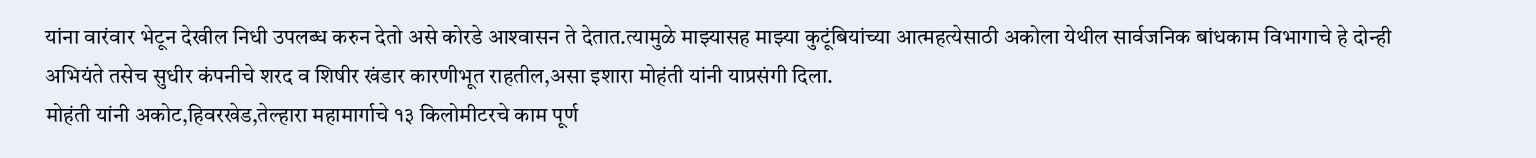यांना वारंवार भेटून देखील निधी उपलब्ध करुन देतो असे कोरडे आश्‍वासन ते देतात.त्यामुळे माझ्यासह माझ्या कुटूंबियांच्या आत्महत्येसाठी अकोला येथील सार्वजनिक बांधकाम विभागाचे हे दोन्ही अभियंते तसेच सुधीर कंपनीचे शरद व शिषीर खंडार कारणीभूत राहतील,असा इशारा मोहंती यांनी याप्रसंगी दिला.
मोहंती यांनी अकोट,हिवरखेड,तेल्हारा महामार्गाचे १३ किलोमीटरचे काम पूर्ण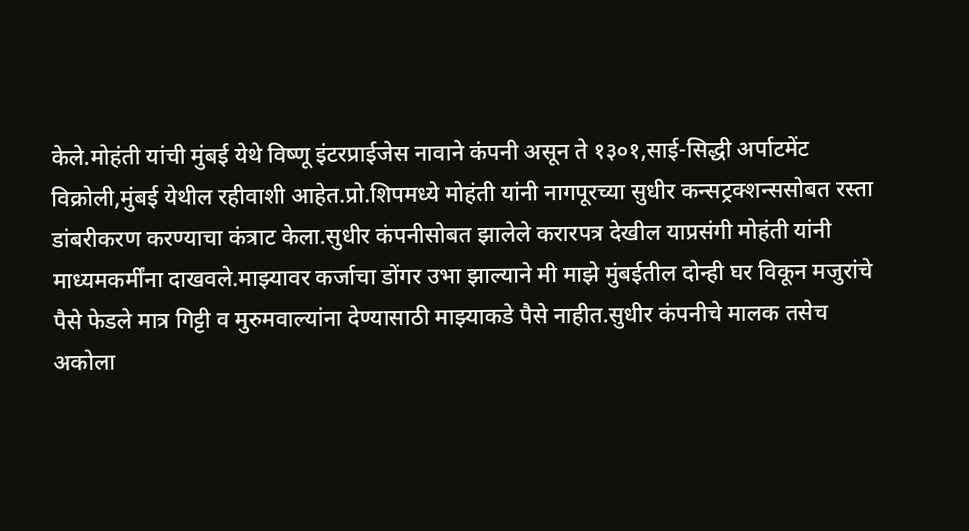केले.मोहंती यांची मुंबई येथे विष्णू इंटरप्राईजेस नावाने कंपनी असून ते १३०१,साई-सिद्धी अर्पाटमेंट विक्रोली,मुंबई येथील रहीवाशी आहेत.प्रो.शिपमध्ये मोहंती यांनी नागपूरच्या सुधीर कन्सट्रक्शन्ससोबत रस्ता डांबरीकरण करण्याचा कंत्राट केला.सुधीर कंपनीसोबत झालेले करारपत्र देखील याप्रसंगी मोहंती यांनी माध्यमकर्मींना दाखवले.माझ्यावर कर्जाचा डोंगर उभा झाल्याने मी माझे मुंबईतील दोन्ही घर विकून मजुरांचे पैसे फेडले मात्र गिट्टी व मुरुमवाल्यांना देण्यासाठी माझ्याकडे पैसे नाहीत.सुधीर कंपनीचे मालक तसेच अकोला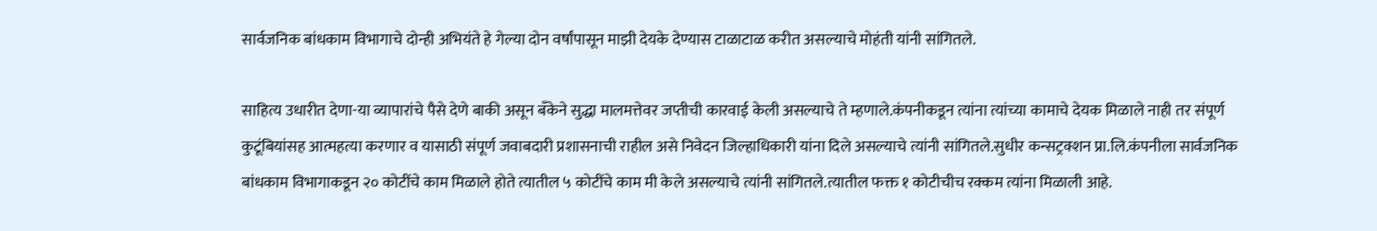सार्वजनिक बांधकाम विभागाचे दोन्ही अभियंते हे गेल्या दोन वर्षांपासून माझी देयके देण्यास टाळाटाळ करीत असल्याचे मोहंती यांनी सांगितले.

साहित्य उधारीत देणा-या व्यापारांचे पैसे देणे बाकी असून बँकेने सुद्धा मालमत्तेवर जप्तीची कारवाई केली असल्याचे ते म्हणाले.कंपनीकडून त्यांना त्यांच्या कामाचे देयक मिळाले नाही तर संपूर्ण कुटूंबियांसह आत्महत्या करणार व यासाठी संपूर्ण जवाबदारी प्रशासनाची राहील असे निवेदन जिल्हाधिकारी यांना दिले असल्याचे त्यांनी सांगितले.सुधीर कन्सट्रक्शन प्रा.लि.कंपनीला सार्वजनिक बांधकाम विभागाकडून २० कोटींचे काम मिळाले होते त्यातील ५ कोटींचे काम मी केले असल्याचे त्यांनी सांगितले.त्यातील फक्त १ कोटीचीच रक्कम त्यांना मिळाली आहे.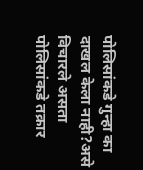पोलिसांकडे गुन्हा का दाखल केला नाही?असे विचारले असता पोलिसांकडे तक्रार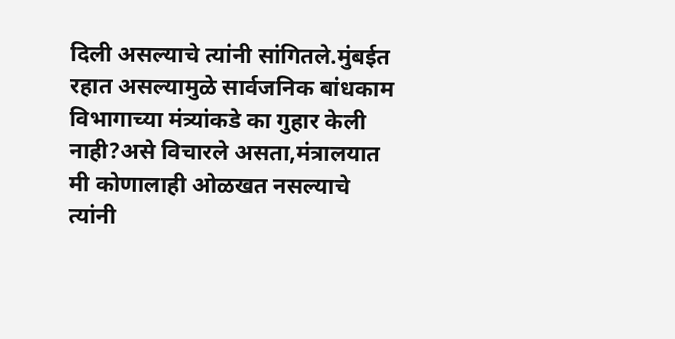दिली असल्याचे त्यांनी सांगितले.मुंबईत रहात असल्यामुळे सार्वजनिक बांधकाम विभागाच्या मंत्र्यांकडे का गुहार केली नाही?असे विचारले असता,मंत्रालयात मी कोणालाही ओळखत नसल्याचे त्यांनी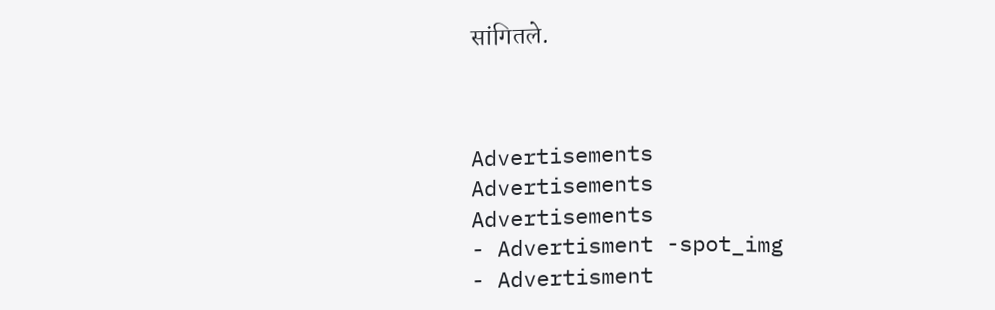सांगितले.



Advertisements
Advertisements
Advertisements
- Advertisment -spot_img
- Advertisment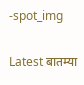-spot_img

Latest बातम्या